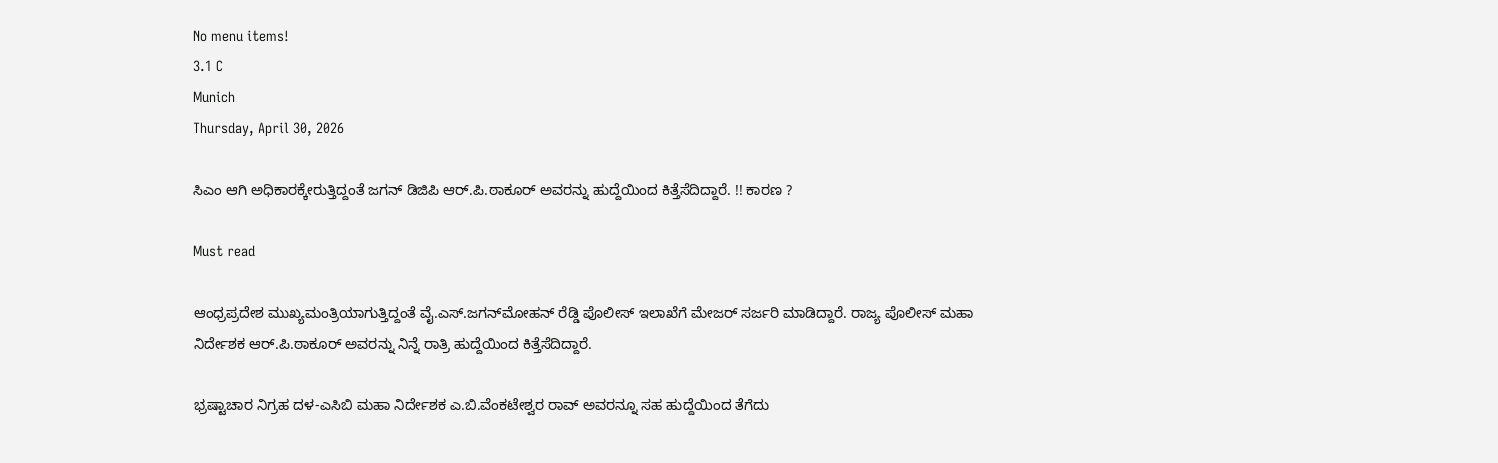No menu items!
3.1 C
Munich
Thursday, April 30, 2026

ಸಿಎಂ ಆಗಿ ಅಧಿಕಾರಕ್ಕೇರುತ್ತಿದ್ದಂತೆ ಜಗನ್ ಡಿಜಿಪಿ ಆರ್.ಪಿ.ಠಾಕೂರ್ ಅವರನ್ನು ಹುದ್ದೆಯಿಂದ ಕಿತ್ತೆಸೆದಿದ್ದಾರೆ. !! ಕಾರಣ ?

Must read

ಆಂಧ್ರಪ್ರದೇಶ ಮುಖ್ಯಮಂತ್ರಿಯಾಗುತ್ತಿದ್ದಂತೆ ವೈ.ಎಸ್.ಜಗನ್‍ಮೋಹನ್ ರೆಡ್ಡಿ ಪೊಲೀಸ್ ಇಲಾಖೆಗೆ ಮೇಜರ್ ಸರ್ಜರಿ ಮಾಡಿದ್ದಾರೆ. ರಾಜ್ಯ ಪೊಲೀಸ್ ಮಹಾ ನಿರ್ದೇಶಕ ಆರ್.ಪಿ.ಠಾಕೂರ್ ಅವರನ್ನು ನಿನ್ನೆ ರಾತ್ರಿ ಹುದ್ದೆಯಿಂದ ಕಿತ್ತೆಸೆದಿದ್ದಾರೆ.

ಭ್ರಷ್ಟಾಚಾರ ನಿಗ್ರಹ ದಳ-ಎಸಿಬಿ ಮಹಾ ನಿರ್ದೇಶಕ ಎ.ಬಿ.ವೆಂಕಟೇಶ್ವರ ರಾವ್ ಅವರನ್ನೂ ಸಹ ಹುದ್ದೆಯಿಂದ ತೆಗೆದು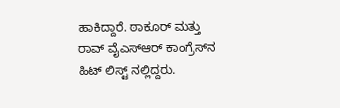ಹಾಕಿದ್ದಾರೆ. ಠಾಕೂರ್ ಮತ್ತು ರಾವ್ ವೈಎಸ್‍ಆರ್ ಕಾಂಗ್ರೆಸ್‍ನ ಹಿಟ್ ಲಿಸ್ಟ್ ನಲ್ಲಿದ್ದರು.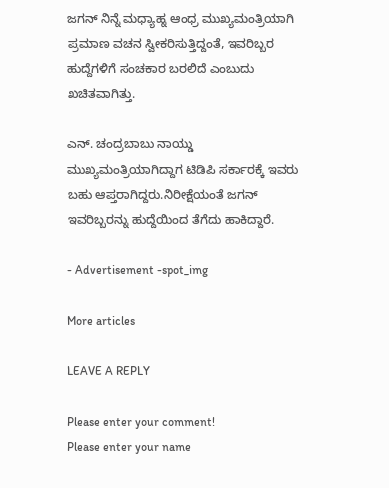ಜಗನ್ ನಿನ್ನೆ ಮಧ್ಯಾಹ್ನ ಆಂಧ್ರ ಮುಖ್ಯಮಂತ್ರಿಯಾಗಿ ಪ್ರಮಾಣ ವಚನ ಸ್ವೀಕರಿಸುತ್ತಿದ್ದಂತೆ, ಇವರಿಬ್ಬರ ಹುದ್ದೆಗಳಿಗೆ ಸಂಚಕಾರ ಬರಲಿದೆ ಎಂಬುದು ಖಚಿತವಾಗಿತ್ತು.

ಎನ್. ಚಂದ್ರಬಾಬು ನಾಯ್ಡು ಮುಖ್ಯಮಂತ್ರಿಯಾಗಿದ್ದಾಗ ಟಿಡಿಪಿ ಸರ್ಕಾರಕ್ಕೆ ಇವರು ಬಹು ಆಪ್ತರಾಗಿದ್ದರು.ನಿರೀಕ್ಷೆಯಂತೆ ಜಗನ್ ಇವರಿಬ್ಬರನ್ನು ಹುದ್ದೆಯಿಂದ ತೆಗೆದು ಹಾಕಿದ್ದಾರೆ.

- Advertisement -spot_img

More articles

LEAVE A REPLY

Please enter your comment!
Please enter your name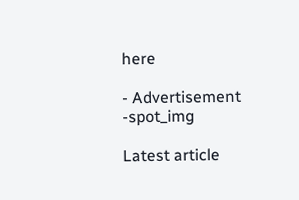here

- Advertisement -spot_img

Latest article